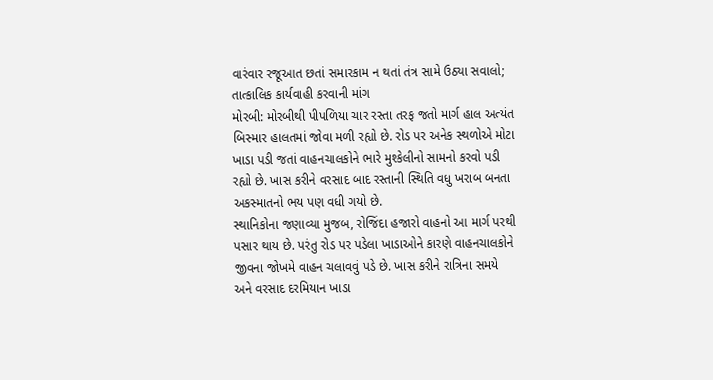વારંવાર રજૂઆત છતાં સમારકામ ન થતાં તંત્ર સામે ઉઠ્યા સવાલો; તાત્કાલિક કાર્યવાહી કરવાની માંગ
મોરબી: મોરબીથી પીપળિયા ચાર રસ્તા તરફ જતો માર્ગ હાલ અત્યંત બિસ્માર હાલતમાં જોવા મળી રહ્યો છે. રોડ પર અનેક સ્થળોએ મોટા ખાડા પડી જતાં વાહનચાલકોને ભારે મુશ્કેલીનો સામનો કરવો પડી રહ્યો છે. ખાસ કરીને વરસાદ બાદ રસ્તાની સ્થિતિ વધુ ખરાબ બનતા અકસ્માતનો ભય પણ વધી ગયો છે.
સ્થાનિકોના જણાવ્યા મુજબ, રોજિંદા હજારો વાહનો આ માર્ગ પરથી પસાર થાય છે. પરંતુ રોડ પર પડેલા ખાડાઓને કારણે વાહનચાલકોને જીવના જોખમે વાહન ચલાવવું પડે છે. ખાસ કરીને રાત્રિના સમયે અને વરસાદ દરમિયાન ખાડા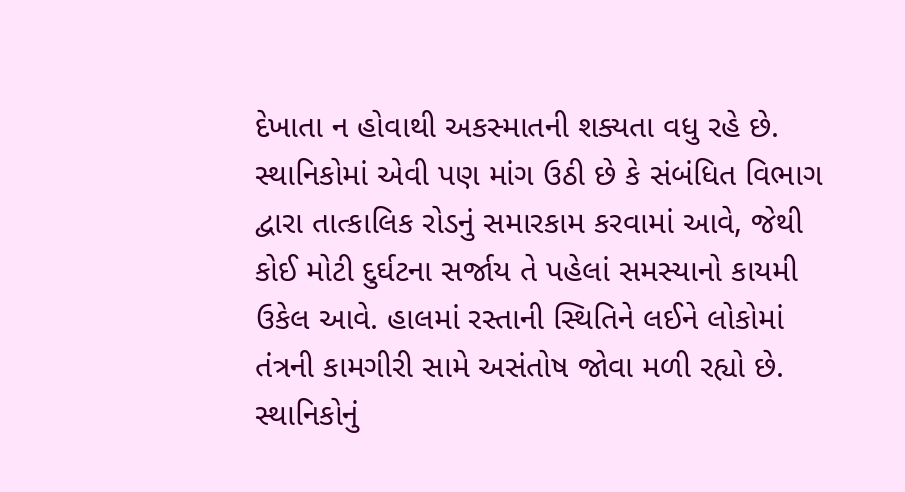દેખાતા ન હોવાથી અકસ્માતની શક્યતા વધુ રહે છે.
સ્થાનિકોમાં એવી પણ માંગ ઉઠી છે કે સંબંધિત વિભાગ દ્વારા તાત્કાલિક રોડનું સમારકામ કરવામાં આવે, જેથી કોઈ મોટી દુર્ઘટના સર્જાય તે પહેલાં સમસ્યાનો કાયમી ઉકેલ આવે. હાલમાં રસ્તાની સ્થિતિને લઈને લોકોમાં તંત્રની કામગીરી સામે અસંતોષ જોવા મળી રહ્યો છે.
સ્થાનિકોનું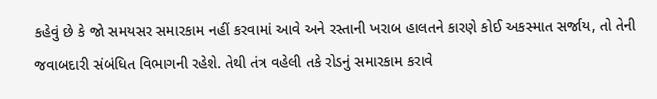કહેવું છે કે જો સમયસર સમારકામ નહીં કરવામાં આવે અને રસ્તાની ખરાબ હાલતને કારણે કોઈ અકસ્માત સર્જાય, તો તેની જવાબદારી સંબંધિત વિભાગની રહેશે. તેથી તંત્ર વહેલી તકે રોડનું સમારકામ કરાવે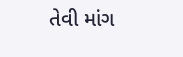તેવી માંગ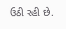ઉઠી રહી છે.